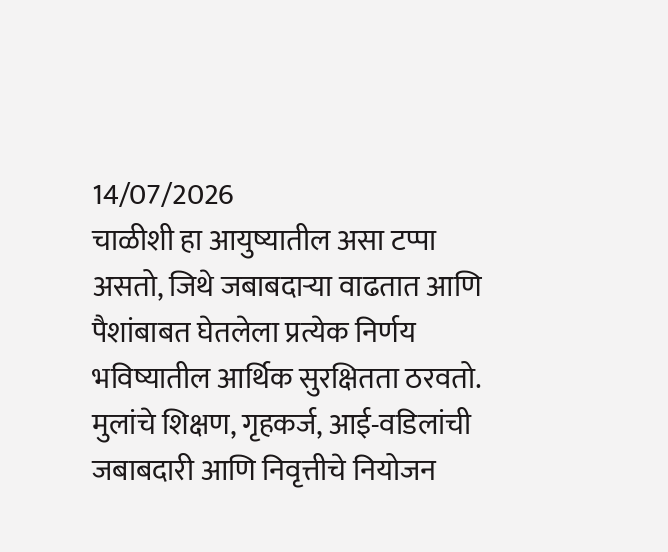14/07/2026
चाळीशी हा आयुष्यातील असा टप्पा असतो, जिथे जबाबदाऱ्या वाढतात आणि पैशांबाबत घेतलेला प्रत्येक निर्णय भविष्यातील आर्थिक सुरक्षितता ठरवतो. मुलांचे शिक्षण, गृहकर्ज, आई-वडिलांची जबाबदारी आणि निवृत्तीचे नियोजन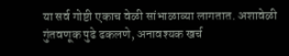या सर्व गोष्टी एकाच वेळी सांभाळाव्या लागतात. अशावेळी गुंतवणूक पुढे ढकलणे, अनावश्यक खर्च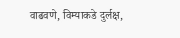वाढवणे, विम्याकडे दुर्लक्ष,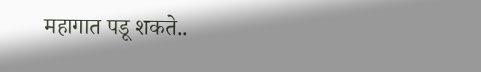महागात पडू शकते..